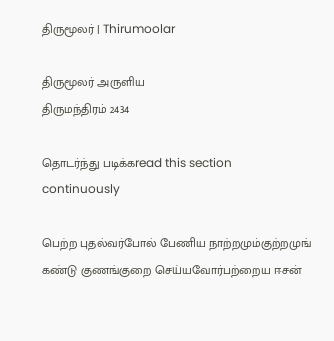திருமூலர் | Thirumoolar

திருமூலர் அருளிய
திருமந்திரம் 2434

தொடர்ந்து படிக்கread this section continuously

பெற்ற புதல்வர்போல் பேணிய நாற்றமும்குற்றமுங் கண்டு குணங்குறை செய்யவோர்பற்றைய ஈசன்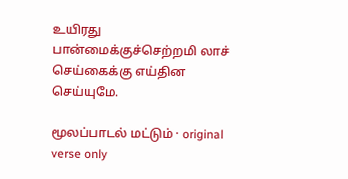உயிரது பான்மைக்குச்செற்றமி லாச் செய்கைக்கு எய்தின செய்யுமே.

மூலப்பாடல் மட்டும் · original verse only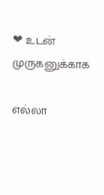❤ உடன் முருகனுக்காக

எல்லா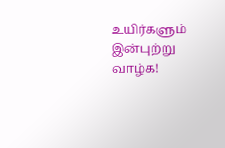உயிர்களும் இன்புற்று வாழ்க!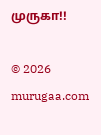முருகா!!

© 2026 murugaa.com